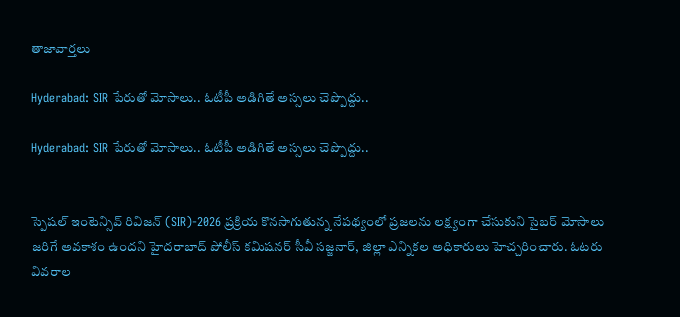తాజావార్తలు

Hyderabad: SIR పేరుతో మోసాలు.. ఓటీపీ అడిగితే అస్సలు చెప్పొద్దు..

Hyderabad: SIR పేరుతో మోసాలు.. ఓటీపీ అడిగితే అస్సలు చెప్పొద్దు..


స్పెషల్ ఇంటెన్సివ్ రివిజన్ (SIR)-2026 ప్రక్రియ కొనసాగుతున్న నేపథ్యంలో ప్రజలను లక్ష్యంగా చేసుకుని సైబర్ మోసాలు జరిగే అవకాశం ఉందని హైదరాబాద్ పోలీస్ కమిషనర్ సీవీ సజ్జనార్, జిల్లా ఎన్నికల అధికారులు హెచ్చరించారు. ఓటరు వివరాల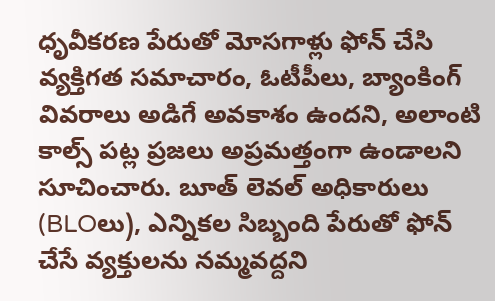ధృవీకరణ పేరుతో మోసగాళ్లు ఫోన్ చేసి వ్యక్తిగత సమాచారం, ఓటీపీలు, బ్యాంకింగ్ వివరాలు అడిగే అవకాశం ఉందని, అలాంటి కాల్స్ పట్ల ప్రజలు అప్రమత్తంగా ఉండాలని సూచించారు. బూత్ లెవల్ అధికారులు (BLOలు), ఎన్నికల సిబ్బంది పేరుతో ఫోన్ చేసే వ్యక్తులను నమ్మవద్దని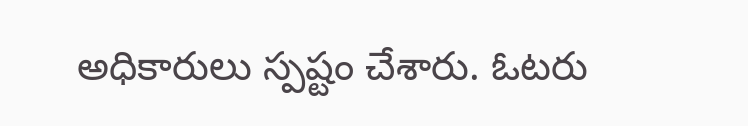అధికారులు స్పష్టం చేశారు. ఓటరు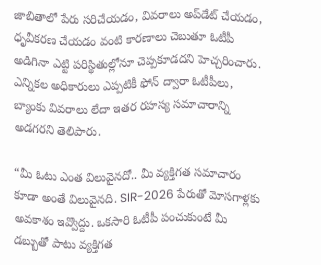జాబితాలో పేరు సరిచేయడం, వివరాలు అప్‌డేట్ చేయడం, ధృవీకరణ చేయడం వంటి కారణాలు చెబుతూ ఓటీపీ అడిగినా ఎట్టి పరిస్థితుల్లోనూ చెప్పకూడదని హెచ్చరించారు. ఎన్నికల అధికారులు ఎప్పటికీ ఫోన్ ద్వారా ఓటీపీలు, బ్యాంకు వివరాలు లేదా ఇతర రహస్య సమాచారాన్ని అడగరని తెలిపారు.

“మీ ఓటు ఎంత విలువైనదో.. మీ వ్యక్తిగత సమాచారం కూడా అంతే విలువైనది. SIR-2026 పేరుతో మోసగాళ్లకు అవకాశం ఇవ్వొద్దు. ఒకసారి ఓటీపీ పంచుకుంటే మీ డబ్బుతో పాటు వ్యక్తిగత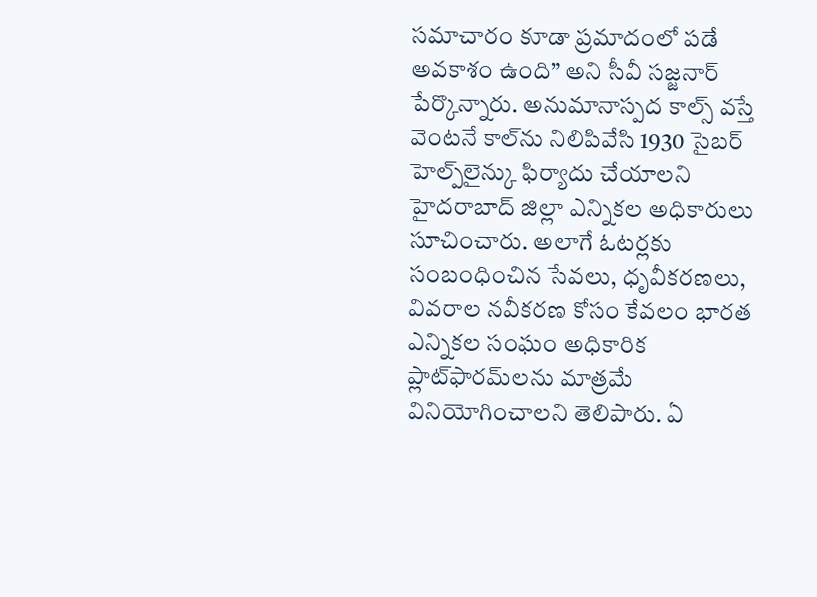సమాచారం కూడా ప్రమాదంలో పడే అవకాశం ఉంది” అని సీవీ సజ్జనార్ పేర్కొన్నారు. అనుమానాస్పద కాల్స్ వస్తే వెంటనే కాల్‌ను నిలిపివేసి 1930 సైబర్ హెల్ప్‌లైన్కు ఫిర్యాదు చేయాలని హైదరాబాద్ జిల్లా ఎన్నికల అధికారులు సూచించారు. అలాగే ఓటర్లకు సంబంధించిన సేవలు, ధృవీకరణలు, వివరాల నవీకరణ కోసం కేవలం భారత ఎన్నికల సంఘం అధికారిక ప్లాట్‌ఫారమ్‌లను మాత్రమే వినియోగించాలని తెలిపారు. ఏ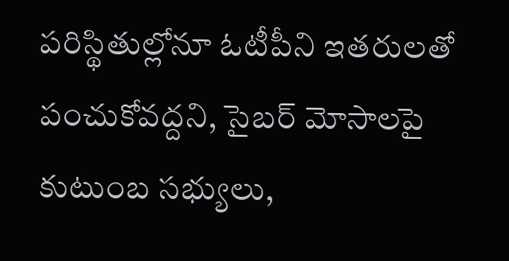పరిస్థితుల్లోనూ ఓటీపీని ఇతరులతో పంచుకోవద్దని, సైబర్ మోసాలపై కుటుంబ సభ్యులు,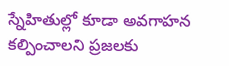స్నేహితుల్లో కూడా అవగాహన కల్పించాలని ప్రజలకు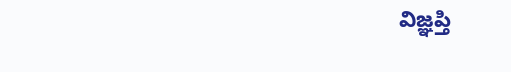విజ్ఞప్తి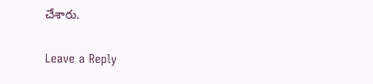చేశారు.

Leave a Reply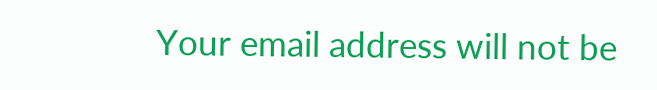Your email address will not be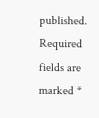published. Required fields are marked *